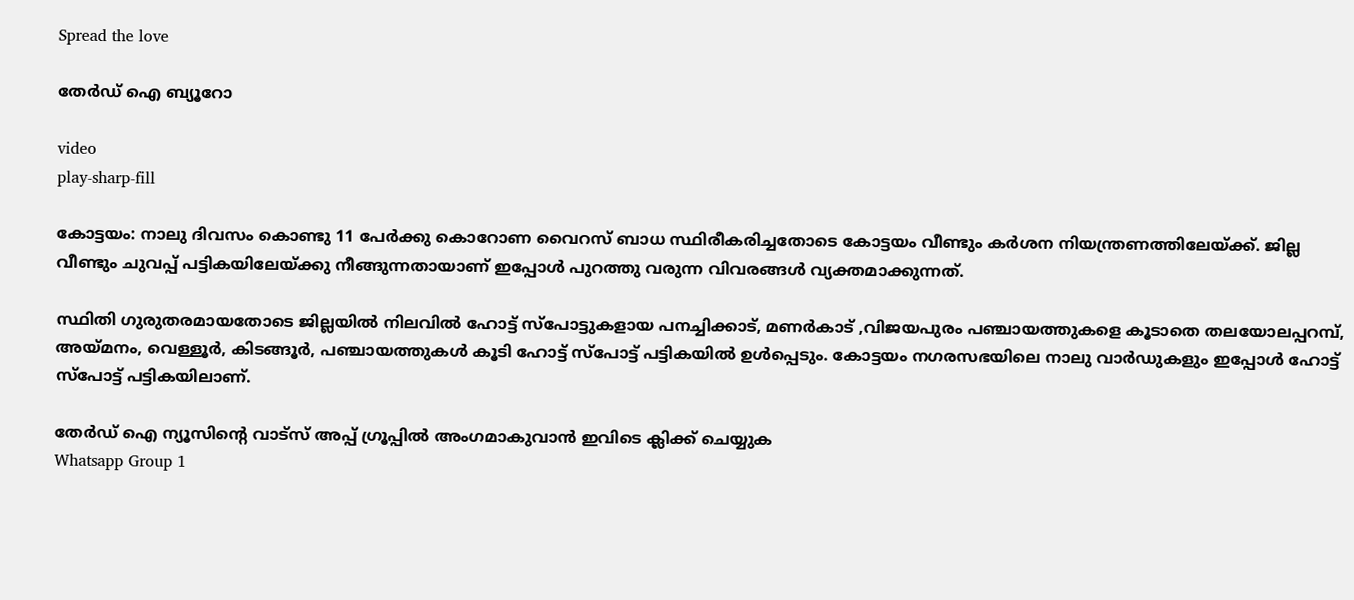Spread the love

തേർഡ് ഐ ബ്യൂറോ

video
play-sharp-fill

കോട്ടയം: നാലു ദിവസം കൊണ്ടു 11 പേർക്കു കൊറോണ വൈറസ് ബാധ സ്ഥിരീകരിച്ചതോടെ കോട്ടയം വീണ്ടും കർശന നിയന്ത്രണത്തിലേയ്ക്ക്. ജില്ല വീണ്ടും ചുവപ്പ് പട്ടികയിലേയ്ക്കു നീങ്ങുന്നതായാണ് ഇപ്പോൾ പുറത്തു വരുന്ന വിവരങ്ങൾ വ്യക്തമാക്കുന്നത്.

സ്ഥിതി ഗുരുതരമായതോടെ ജില്ലയിൽ നിലവിൽ ഹോട്ട് സ്‌പോട്ടുകളായ പനച്ചിക്കാട്, മണർകാട് ,വിജയപുരം പഞ്ചായത്തുകളെ കൂടാതെ തലയോലപ്പറമ്പ്, അയ്മനം, വെള്ളൂർ, കിടങ്ങൂർ, പഞ്ചായത്തുകൾ കൂടി ഹോട്ട് സ്‌പോട്ട് പട്ടികയിൽ ഉൾപ്പെടും. കോട്ടയം നഗരസഭയിലെ നാലു വാർഡുകളും ഇപ്പോൾ ഹോട്ട് സ്‌പോട്ട് പട്ടികയിലാണ്.

തേർഡ് ഐ ന്യൂസിന്റെ വാട്സ് അപ്പ് ഗ്രൂപ്പിൽ അംഗമാകുവാൻ ഇവിടെ ക്ലിക്ക് ചെയ്യുക
Whatsapp Group 1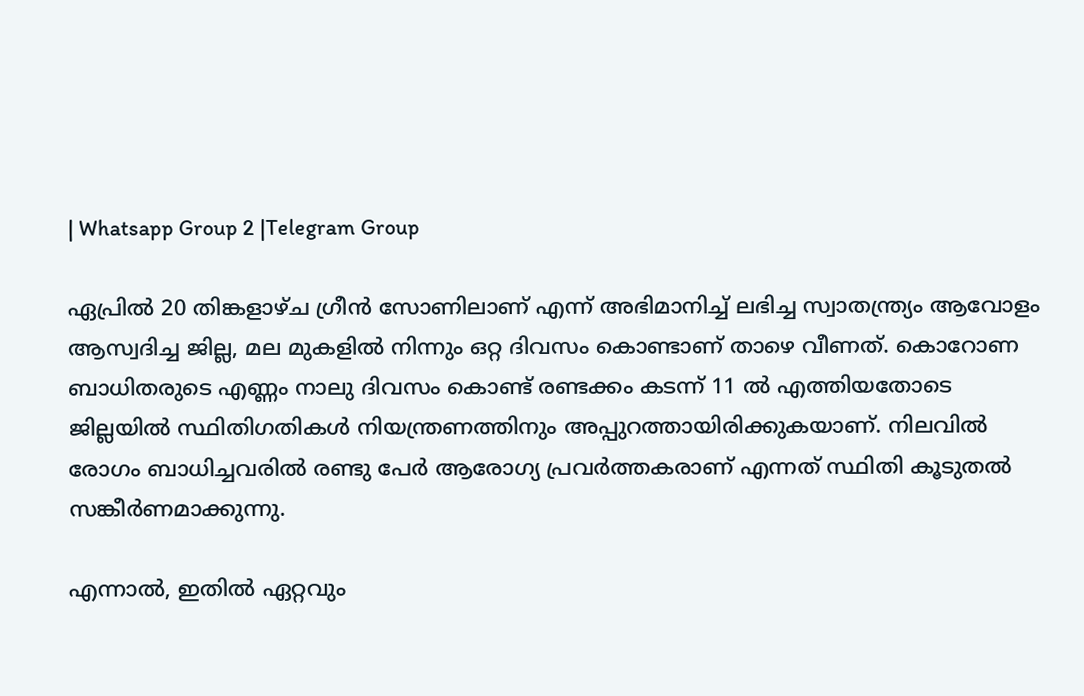| Whatsapp Group 2 |Telegram Group

ഏപ്രിൽ 20 തിങ്കളാഴ്ച ഗ്രീൻ സോണിലാണ് എന്ന് അഭിമാനിച്ച് ലഭിച്ച സ്വാതന്ത്ര്യം ആവോളം ആസ്വദിച്ച ജില്ല, മല മുകളിൽ നിന്നും ഒറ്റ ദിവസം കൊണ്ടാണ് താഴെ വീണത്. കൊറോണ ബാധിതരുടെ എണ്ണം നാലു ദിവസം കൊണ്ട് രണ്ടക്കം കടന്ന് 11 ൽ എത്തിയതോടെ ജില്ലയിൽ സ്ഥിതിഗതികൾ നിയന്ത്രണത്തിനും അപ്പുറത്തായിരിക്കുകയാണ്. നിലവിൽ രോഗം ബാധിച്ചവരിൽ രണ്ടു പേർ ആരോഗ്യ പ്രവർത്തകരാണ് എന്നത് സ്ഥിതി കൂടുതൽ സങ്കീർണമാക്കുന്നു.

എന്നാൽ, ഇതിൽ ഏറ്റവും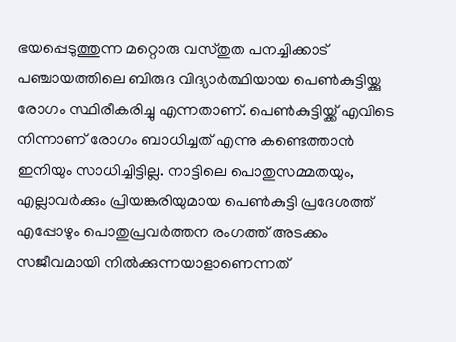ഭയപ്പെടുത്തുന്ന മറ്റൊരു വസ്തുത പനച്ചിക്കാട് പഞ്ചായത്തിലെ ബിരുദ വിദ്യാർത്ഥിയായ പെൺകുട്ടിയ്ക്കു രോഗം സ്ഥിരീകരിച്ചു എന്നതാണ്. പെൺകുട്ടിയ്ക്ക് എവിടെ നിന്നാണ് രോഗം ബാധിച്ചത് എന്നു കണ്ടെത്താൻ ഇനിയും സാധിച്ചിട്ടില്ല. നാട്ടിലെ പൊതുസമ്മതയും, എല്ലാവർക്കും പ്രിയങ്കരിയുമായ പെൺകുട്ടി പ്രദേശത്ത് എപ്പോഴും പൊതുപ്രവർത്തന രംഗത്ത് അടക്കം സജീവമായി നിൽക്കുന്നയാളാണെന്നത്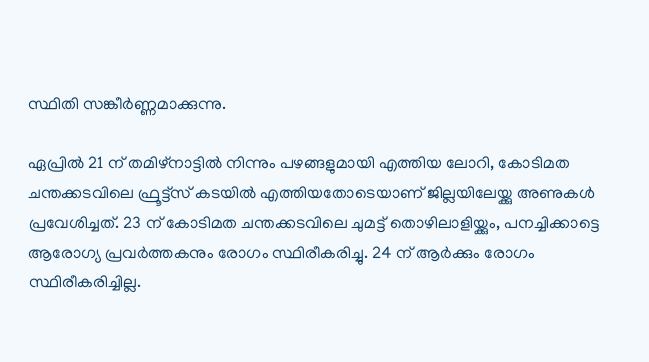സ്ഥിതി സങ്കീർണ്ണമാക്കുന്നു.

ഏപ്രിൽ 21 ന് തമിഴ്നാട്ടിൽ നിന്നും പഴങ്ങളുമായി എത്തിയ ലോറി, കോടിമത ചന്തക്കടവിലെ ഫ്രൂട്ട്സ് കടയിൽ എത്തിയതോടെയാണ് ജില്ലയിലേയ്ക്കു അണുകൾ പ്രവേശിച്ചത്. 23 ന് കോടിമത ചന്തക്കടവിലെ ചുമട്ട് തൊഴിലാളിയ്ക്കും, പനച്ചിക്കാട്ടെ ആരോഗ്യ പ്രവർത്തകനും രോഗം സ്ഥിരീകരിച്ചു. 24 ന് ആർക്കും രോഗം സ്ഥിരീകരിച്ചില്ല.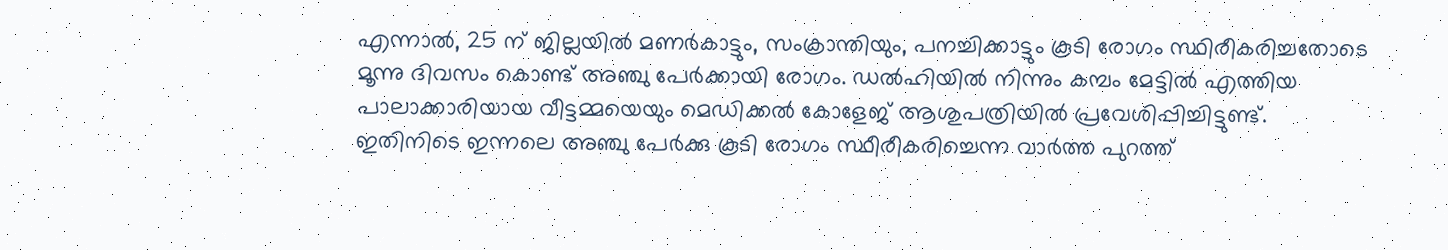എന്നാൽ, 25 ന് ജില്ലയിൽ മണർകാട്ടും, സംക്രാന്തിയും, പനച്ചിക്കാട്ടും കൂടി രോഗം സ്ഥിരീകരിച്ചതോടെ മൂന്നു ദിവസം കൊണ്ട് അഞ്ചു പേർക്കായി രോഗം. ഡൽഹിയിൽ നിന്നും കമ്പം മേട്ടിൽ എത്തിയ പാലാക്കാരിയായ വീട്ടമ്മയെയും മെഡിക്കൽ കോളേജ് ആശുപത്രിയിൽ പ്രവേശിപ്പിച്ചിട്ടുണ്ട്. ഇതിനിടെ ഇന്നലെ അഞ്ചു പേർക്കു കൂടി രോഗം സ്ഥീരീകരിച്ചെന്ന വാർത്ത പുറത്ത്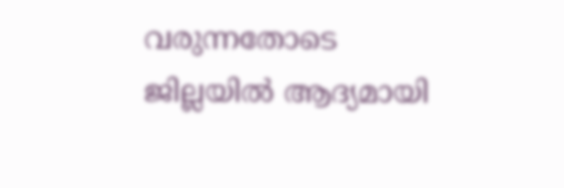വരുന്നതോടെ ജില്ലയിൽ ആദ്യമായി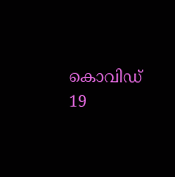കൊവിഡ് 19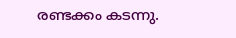രണ്ടക്കം കടന്നു.